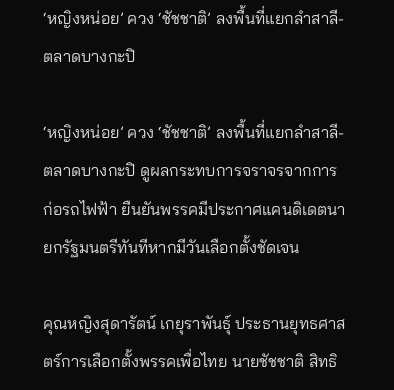‘หญิงหน่อย’ ควง ‘ชัชชาติ’ ลงพื้นที่แยกลำสาลี-ตลาดบางกะปิ

‘หญิงหน่อย’ ควง ‘ชัชชาติ’ ลงพื้นที่แยกลำสาลี-ตลาดบางกะปิ ดูผลกระทบการจราจรจากการก่อรถไฟฟ้า ยืนยันพรรคมีประกาศแคนดิเดตนายกรัฐมนตรีทันทีหากมีวันเลือกตั้งชัดเจน

คุณหญิงสุดารัตน์ เกยุราพันธุ์ ประธานยุทธศาสตร์การเลือกตั้งพรรคเพื่อไทย นายชัชชาติ สิทธิ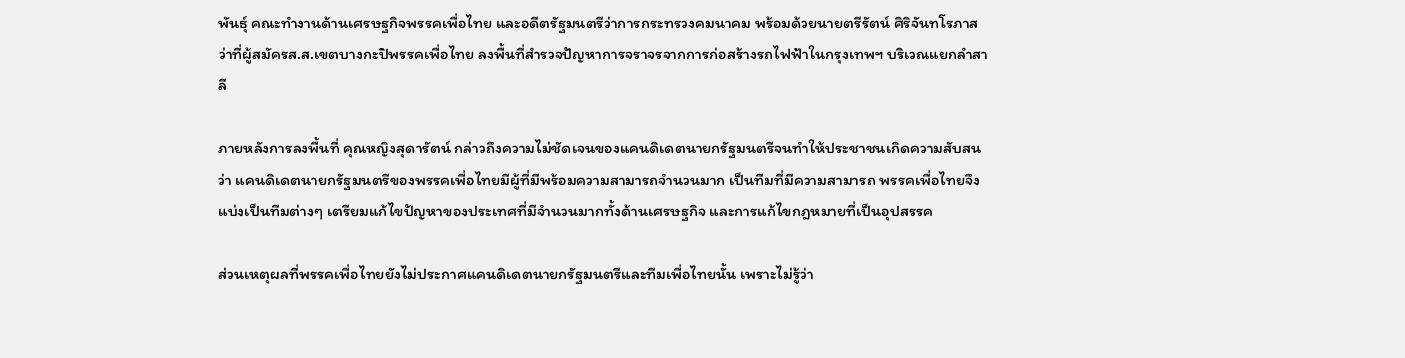พันธุ์ คณะทำงานด้านเศรษฐกิจพรรคเพื่อไทย และอดีตรัฐมนตรีว่าการกระทรวงคมนาคม พร้อมด้วยนายตรีรัตน์ ศิริจันทโรภาส ว่าที่ผู้สมัครส.ส.เขตบางกะปิพรรคเพื่อไทย ลงพื้นที่สำรวจปัญหาการจราจรจากการก่อสร้างรถไฟฟ้าในกรุงเทพฯ บริเวณแยกลำสาลี

ภายหลังการลงพื้นที่ คุณหญิงสุดารัตน์ กล่าวถึงความไม่ชัดเจนของแคนดิเดตนายกรัฐมนตรีจนทำให้ประชาชนเกิดความสับสน ว่า แคนดิเดตนายกรัฐมนตรีของพรรคเพื่อไทยมีผู้ที่มีพร้อมความสามารถจำนวนมาก เป็นทีมที่มีความสามารถ พรรคเพื่อไทยจึงแบ่งเป็นทีมต่างๆ เตรียมแก้ไขปัญหาของประเทศที่มีจำนวนมากทั้งด้านเศรษฐกิจ และการแก้ไขกฎหมายที่เป็นอุปสรรค

ส่วนเหตุผลที่พรรคเพื่อไทยยังไม่ประกาศแคนดิเดตนายกรัฐมนตรีและทีมเพื่อไทยนั้น เพราะไม่รู้ว่า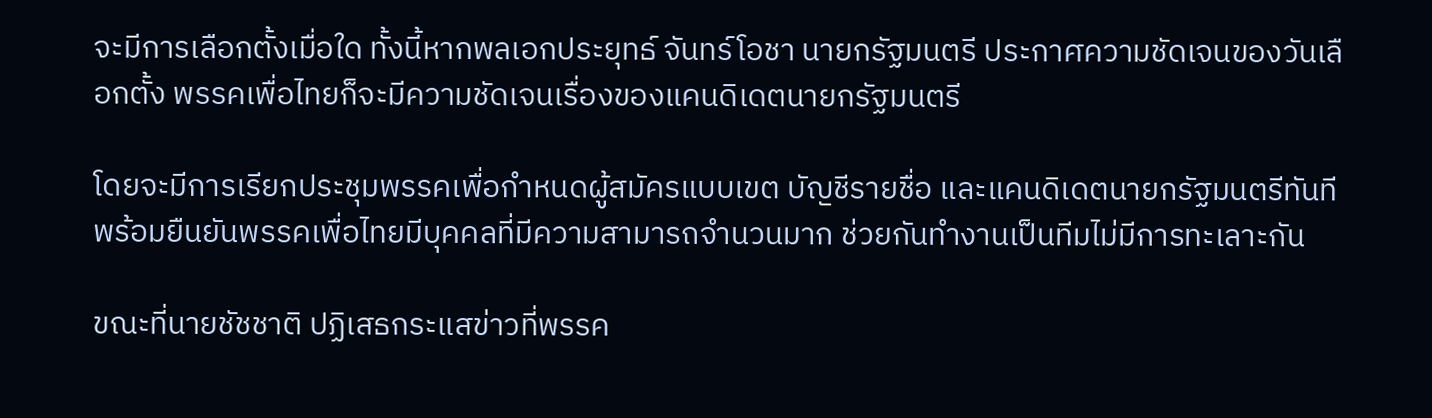จะมีการเลือกตั้งเมื่อใด ทั้งนี้หากพลเอกประยุทธ์ จันทร์โอชา นายกรัฐมนตรี ประกาศความชัดเจนของวันเลือกตั้ง พรรคเพื่อไทยก็จะมีความชัดเจนเรื่องของแคนดิเดตนายกรัฐมนตรี

โดยจะมีการเรียกประชุมพรรคเพื่อกำหนดผู้สมัครแบบเขต บัญชีรายชื่อ และแคนดิเดตนายกรัฐมนตรีทันที พร้อมยืนยันพรรคเพื่อไทยมีบุคคลที่มีความสามารถจำนวนมาก ช่วยกันทำงานเป็นทีมไม่มีการทะเลาะกัน

ขณะที่นายชัชชาติ ปฏิเสธกระแสข่าวที่พรรค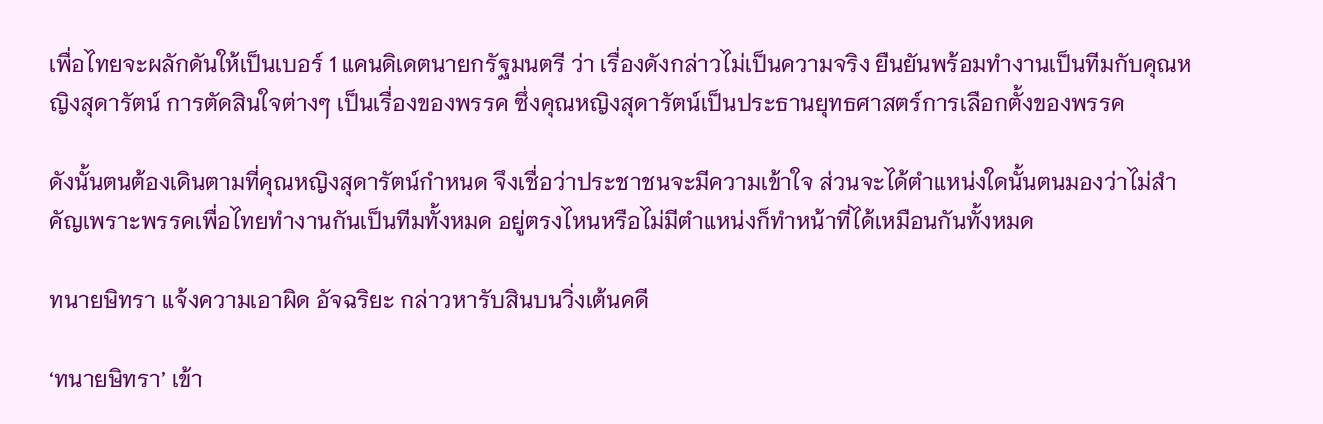เพื่อไทยจะผลักดันให้เป็นเบอร์ 1 แคนดิเดตนายกรัฐมนตรี ว่า เรื่องดังกล่าวไม่เป็นความจริง ยืนยันพร้อมทำงานเป็นทีมกับคุณหญิงสุดารัตน์ การตัดสินใจต่างๆ เป็นเรื่องของพรรค ซึ่งคุณหญิงสุดารัตน์เป็นประธานยุทธศาสตร์การเลือกตั้งของพรรค

ดังนั้นตนต้องเดินตามที่คุณหญิงสุดารัตน์กำหนด จึงเชื่อว่าประชาชนจะมีความเข้าใจ ส่วนจะได้ตำแหน่งใดนั้นตนมองว่าไม่สำคัญเพราะพรรคเพื่อไทยทำงานกันเป็นทีมทั้งหมด อยู่ตรงไหนหรือไม่มีตำแหน่งก็ทำหน้าที่ได้เหมือนกันทั้งหมด

ทนายษิทรา แจ้งความเอาผิด อัจฉริยะ กล่าวหารับสินบนวิ่งเต้นคดี

‘ทนายษิทรา’ เข้า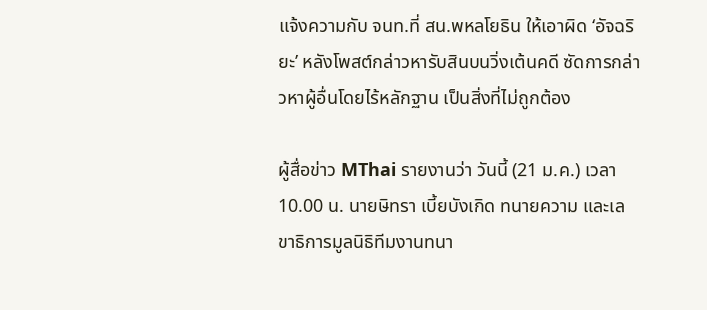แจ้งความกับ จนท.ที่ สน.พหลโยธิน ให้เอาผิด ‘อัจฉริยะ’ หลังโพสต์กล่าวหารับสินบนวิ่งเต้นคดี ซัดการกล่าวหาผู้อื่นโดยไร้หลักฐาน เป็นสิ่งที่ไม่ถูกต้อง

ผู้สื่อข่าว MThai รายงานว่า วันนี้ (21 ม.ค.) เวลา 10.00 น. นายษิทรา เบี้ยบังเกิด ทนายความ และเลขาธิการมูลนิธิทีมงานทนา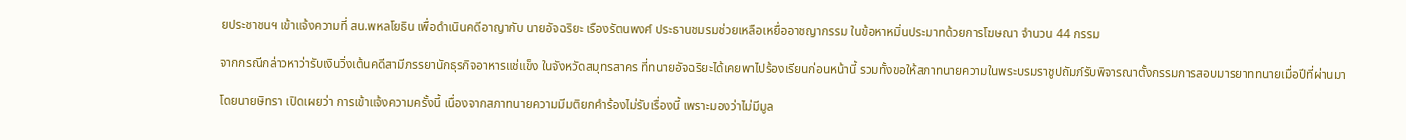ยประชาชนฯ เข้าแจ้งความที่ สน.พหลโยธิน เพื่อดำเนินคดีอาญากับ นายอัจฉริยะ เรืองรัตนพงศ์ ประธานชมรมช่วยเหลือเหยื่ออาชญากรรม ในข้อหาหมิ่นประมาทด้วยการโฆษณา จำนวน 44 กรรม

จากกรณีกล่าวหาว่ารับเงินวิ่งเต้นคดีสามีภรรยานักธุรกิจอาหารแช่แข็ง ในจังหวัดสมุทรสาคร ที่ทนายอัจฉริยะได้เคยพาไปร้องเรียนก่อนหน้านี้ รวมทั้งขอให้สภาทนายความในพระบรมราชูปถัมภ์รับพิจารณาตั้งกรรมการสอบมารยาททนายเมื่อปีที่ผ่านมา

โดยนายษิทรา เปิดเผยว่า การเข้าแจ้งความครั้งนี้ เนื่องจากสภาทนายความมีมติยกคำร้องไม่รับเรื่องนี้ เพราะมองว่าไม่มีมูล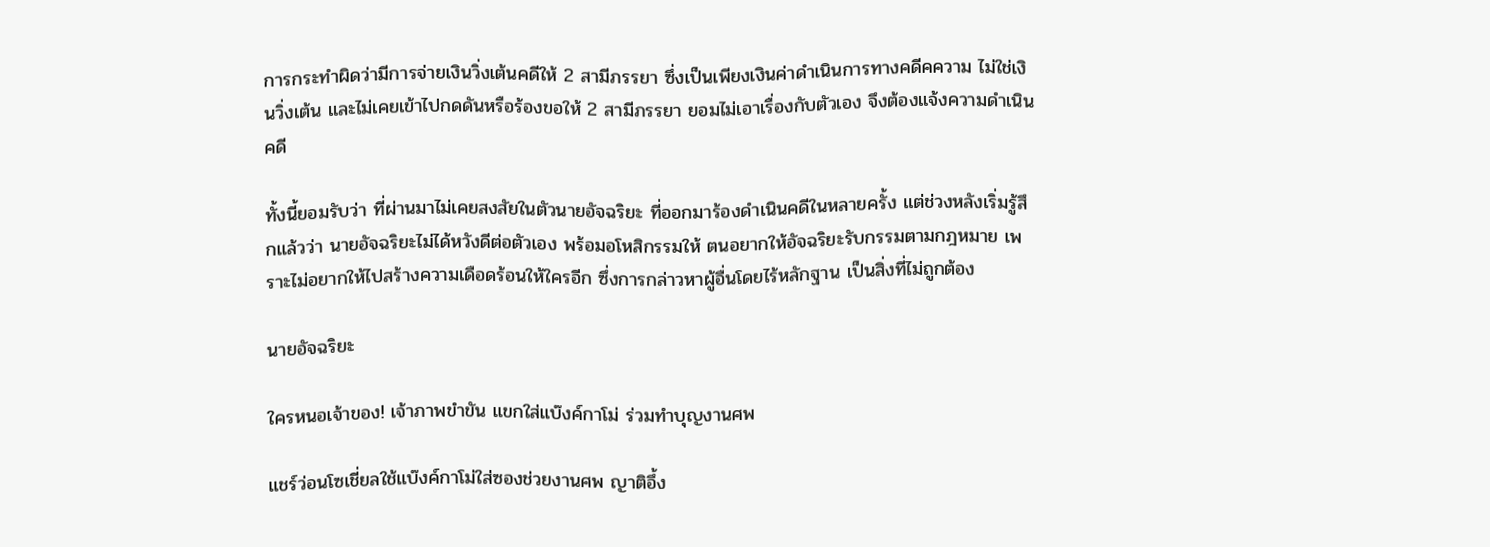การกระทำผิดว่ามีการจ่ายเงินวิ่งเต้นคดีให้ 2 สามีภรรยา ซึ่งเป็นเพียงเงินค่าดำเนินการทางคดีคความ ไม่ใช่เงินวิ่งเต้น และไม่เคยเข้าไปกดดันหรือร้องขอให้ 2 สามีภรรยา ยอมไม่เอาเรื่องกับตัวเอง จึงต้องแจ้งความดำเนินคดี

ทั้งนี้ยอมรับว่า ที่ผ่านมาไม่เคยสงสัยในตัวนายอัจฉริยะ ที่ออกมาร้องดำเนินคดีในหลายครั้ง แต่ช่วงหลังเริ่มรู้สึกแล้วว่า นายอัจฉริยะไม่ได้หวังดีต่อตัวเอง พร้อมอโหสิกรรมให้ ตนอยากให้อัจฉริยะรับกรรมตามกฎหมาย เพราะไม่อยากให้ไปสร้างความเดือดร้อนให้ใครอีก ซึ่งการกล่าวหาผู้อื่นโดยไร้หลักฐาน เป็นสิ่งที่ไม่ถูกต้อง

นายอัจฉริยะ

ใครหนอเจ้าของ! เจ้าภาพขำขัน แขกใส่แบ๊งค์กาโม่ ร่วมทำบุญงานศพ

แชร์ว่อนโซเชี่ยลใช้แบ๊งค์กาโม่ใส่ซองช่วยงานศพ ญาติอึ้ง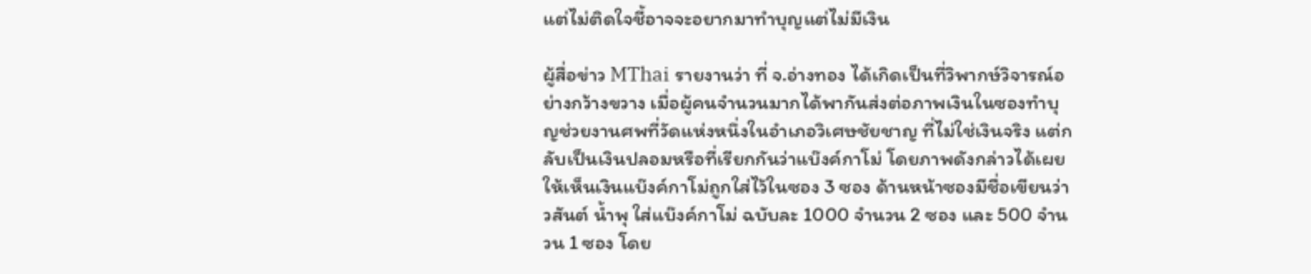แต่ไม่ติดใจชี้อาจจะอยากมาทำบุญแต่ไม่มีเงิน

ผู้สื่อข่าว MThai รายงานว่า ที่ จ.อ่างทอง ได้เกิดเป็นที่วิพากษ์วิจารณ์อย่างกว้างขวาง เมื่อผู้คนจำนวนมากได้พากันส่งต่อภาพเงินในซองทำบุญช่วยงานศพที่วัดแห่งหนึ่งในอำเภอวิเศษชัยชาญ ที่ไม่ใช่เงินจริง แต่กลับเป็นเงินปลอมหรือที่เรียกกันว่าแบ๊งค์กาโม่ โดยภาพดังกล่าวได้เผยให้เห็นเงินแบ๊งค์กาโม่ถูกใส่ไว้ในซอง 3 ซอง ด้านหน้าซองมีชื่อเขียนว่า วสันต์ น้ำพุ ใส่แบ๊งค์กาโม่ ฉบับละ 1000 จำนวน 2 ซอง และ 500 จำนวน 1 ซอง โดย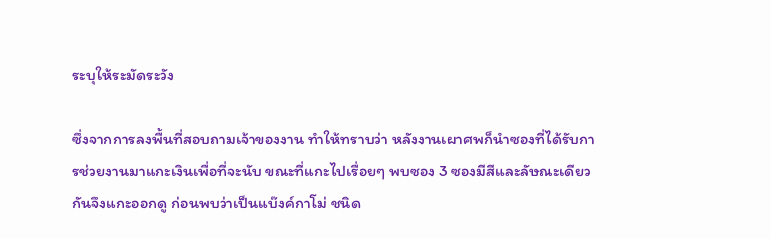ระบุให้ระมัดระวัง

ซึ่งจากการลงพื้นที่สอบถามเจ้าของงาน ทำให้ทราบว่า หลังงานเผาศพก็นำซองที่ได้รับการช่วยงานมาแกะเงินเพื่อที่จะนับ ขณะที่แกะไปเรื่อยๆ พบซอง 3 ซองมีสีและลัษณะเดียวกันจึงแกะออกดู ก่อนพบว่าเป็นแบ๊งค์กาโม่ ชนิด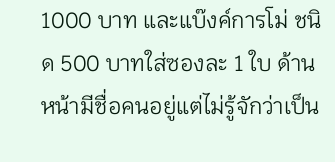1000 บาท และแบ๊งค์การโม่ ชนิด 500 บาทใส่ซองละ 1 ใบ ด้านหน้ามีชื่อคนอยู่แต่ไม่รู้จักว่าเป็น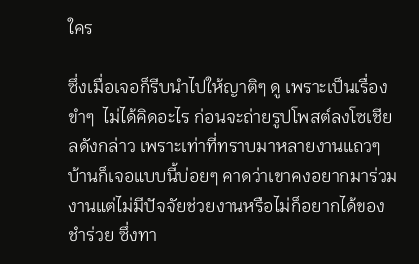ใคร

ซึ่งเมื่อเจอก็รีบนำไปให้ญาติๆ ดู เพราะเป็นเรื่องขำๆ  ไม่ได้คิดอะไร ก่อนจะถ่ายรูปโพสต์ลงโซเชียลดังกล่าว เพราะเท่าที่ทราบมาหลายงานแถวๆ บ้านก็เจอแบบนี้บ่อยๆ คาดว่าเขาคงอยากมาร่วมงานแต่ไม่มีปัจจัยช่วยงานหรือไม่ก็อยากได้ของชำร่วย ซึ่งทา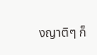งญาติๆ ก็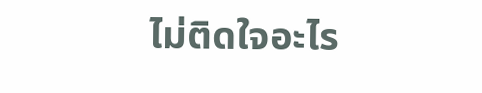ไม่ติดใจอะไร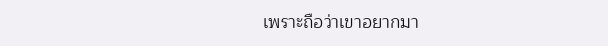เพราะถือว่าเขาอยากมา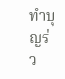ทำบุญร่ว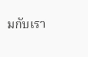มกับเรา